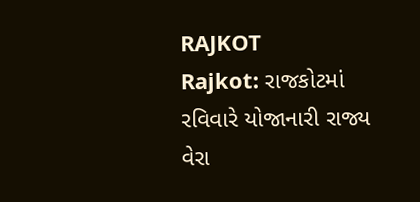RAJKOT
Rajkot: રાજકોટમાં રવિવારે યોજાનારી રાજ્ય વેરા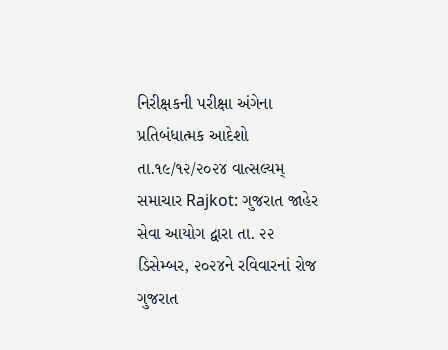નિરીક્ષકની પરીક્ષા અંગેના પ્રતિબંધાત્મક આદેશો
તા.૧૯/૧૨/૨૦૨૪ વાત્સલ્યમ્ સમાચાર Rajkot: ગુજરાત જાહેર સેવા આયોગ દ્વારા તા. ૨૨ ડિસેમ્બર, ૨૦૨૪ને રવિવારનાં રોજ ગુજરાત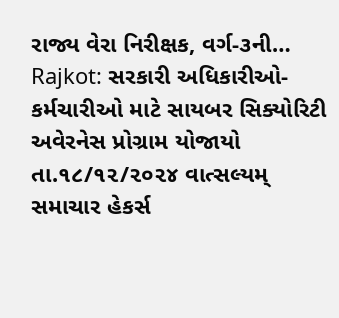રાજ્ય વેરા નિરીક્ષક, વર્ગ-૩ની…
Rajkot: સરકારી અધિકારીઓ-કર્મચારીઓ માટે સાયબર સિક્યોરિટી અવેરનેસ પ્રોગ્રામ યોજાયો
તા.૧૮/૧૨/૨૦૨૪ વાત્સલ્યમ્ સમાચાર હેકર્સ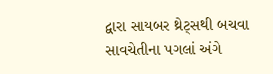દ્વારા સાયબર થ્રેટ્સથી બચવા સાવચેતીના પગલાં અંગે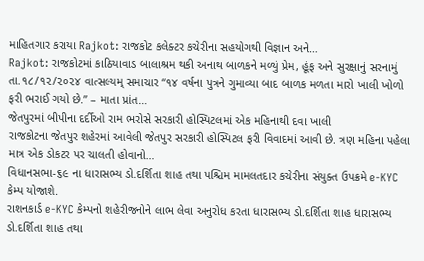માહિતગાર કરાયા Rajkot: રાજકોટ કલેક્ટર કચેરીના સહયોગથી વિજ્ઞાન અને…
Rajkot: રાજકોટમાં કાઠિયાવાડ બાલાશ્રમ થકી અનાથ બાળકને મળ્યું પ્રેમ, હૂંફ અને સુરક્ષાનું સરનામું
તા.૧૮/૧૨/૨૦૨૪ વાત્સલ્યમ્ સમાચાર “૧૪ વર્ષના પુત્રને ગુમાવ્યા બાદ બાળક મળતા મારો ખાલી ખોળો ફરી ભરાઈ ગયો છે.” – માતા પ્રાંત…
જેતપુરમાં બીપીના દર્દીઓ રામ ભરોસે સરકારી હોસ્પિટલમાં એક મહિનાથી દવા ખાલી
રાજકોટના જેતપુર શહેરમાં આવેલી જેતપુર સરકારી હોસ્પિટલ ફરી વિવાદમાં આવી છે. ત્રણ મહિના પહેલા માત્ર એક ડોકટર પર ચાલતી હોવાનો…
વિધાનસભા-૬૯ ના ધારાસભ્ય ડો.દર્શિતા શાહ તથા પશ્ચિમ મામલતદાર કચેરીના સંયુક્ત ઉપક્રમે e-KYC કેમ્પ યોજાશે.
રાશનકાર્ડ e-KYC કેમ્પનો શહેરીજનોને લાભ લેવા અનુરોધ કરતા ધારાસભ્ય ડો.દર્શિતા શાહ ધારાસભ્ય ડો.દર્શિતા શાહ તથા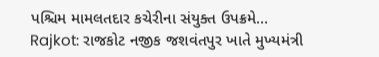પશ્ચિમ મામલતદાર કચેરીના સંયુક્ત ઉપક્રમે…
Rajkot: રાજકોટ નજીક જશવંતપુર ખાતે મુખ્યમંત્રી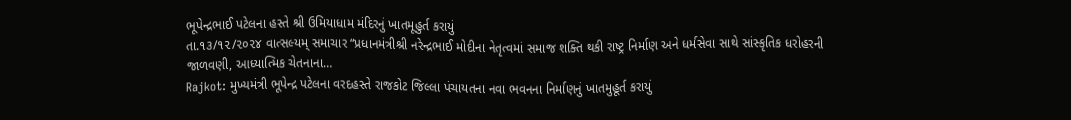ભૂપેન્દ્રભાઈ પટેલના હસ્તે શ્રી ઉમિયાધામ મંદિરનું ખાતમૂહુર્ત કરાયું
તા.૧૩/૧૨/૨૦૨૪ વાત્સલ્યમ્ સમાચાર “પ્રધાનમંત્રીશ્રી નરેન્દ્રભાઈ મોદીના નેતૃત્વમાં સમાજ શક્તિ થકી રાષ્ટ્ર નિર્માણ અને ધર્મસેવા સાથે સાંસ્કૃતિક ધરોહરની જાળવણી, આધ્યાત્મિક ચેતનાના…
Rajkot: મુખ્યમંત્રી ભૂપેન્દ્ર પટેલના વરદહસ્તે રાજકોટ જિલ્લા પંચાયતના નવા ભવનના નિર્માણનું ખાતમુહૂર્ત કરાયું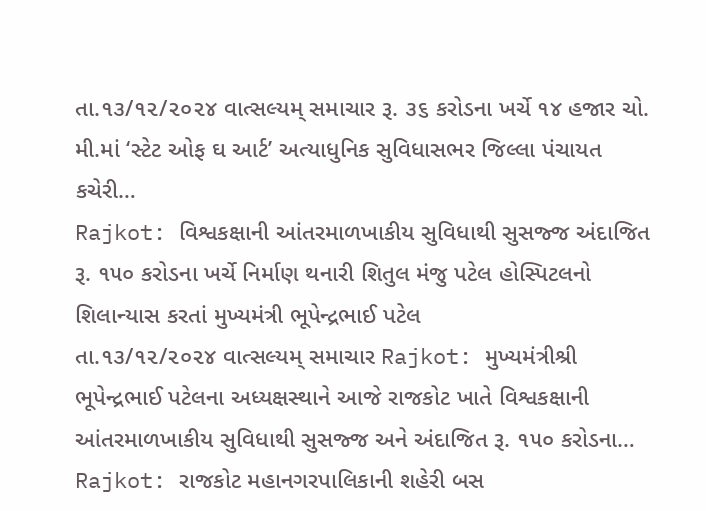તા.૧૩/૧૨/૨૦૨૪ વાત્સલ્યમ્ સમાચાર રૂ. ૩૬ કરોડના ખર્ચે ૧૪ હજાર ચો. મી.માં ‘સ્ટેટ ઓફ ઘ આર્ટ’ અત્યાધુનિક સુવિધાસભર જિલ્લા પંચાયત કચેરી…
Rajkot: વિશ્વકક્ષાની આંતરમાળખાકીય સુવિધાથી સુસજ્જ અંદાજિત રૂ. ૧૫૦ કરોડના ખર્ચે નિર્માણ થનારી શિતુલ મંજુ પટેલ હોસ્પિટલનો શિલાન્યાસ કરતાં મુખ્યમંત્રી ભૂપેન્દ્રભાઈ પટેલ
તા.૧૩/૧૨/૨૦૨૪ વાત્સલ્યમ્ સમાચાર Rajkot: મુખ્યમંત્રીશ્રી ભૂપેન્દ્રભાઈ પટેલના અધ્યક્ષસ્થાને આજે રાજકોટ ખાતે વિશ્વકક્ષાની આંતરમાળખાકીય સુવિધાથી સુસજ્જ અને અંદાજિત રૂ. ૧૫૦ કરોડના…
Rajkot: રાજકોટ મહાનગરપાલિકાની શહેરી બસ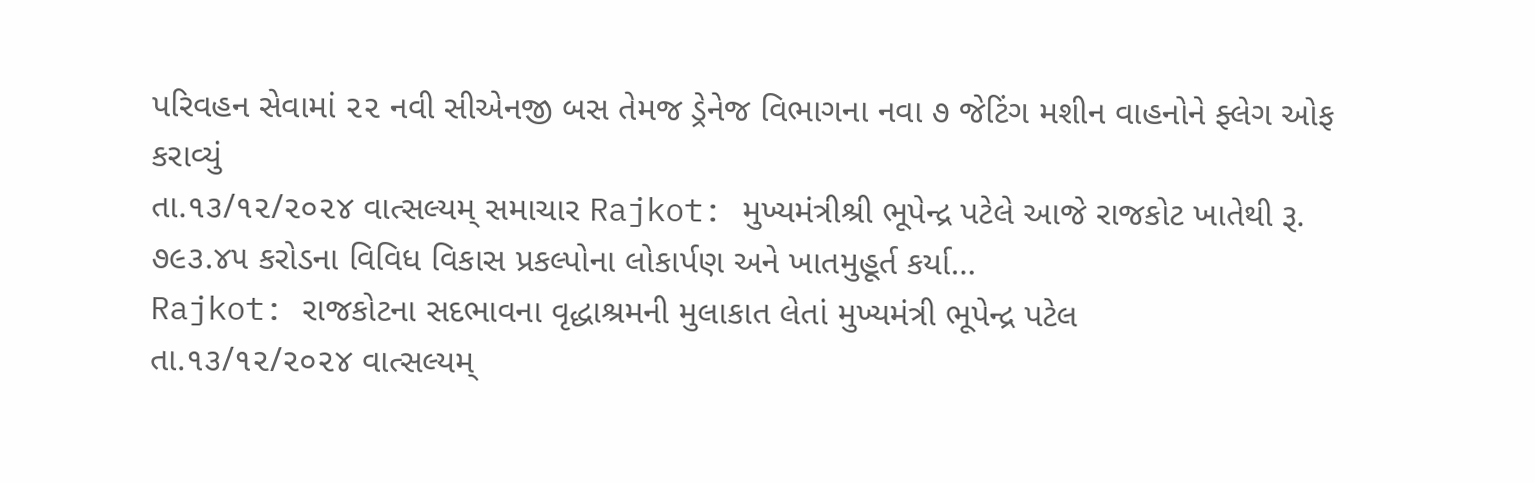પરિવહન સેવામાં ૨૨ નવી સીએનજી બસ તેમજ ડ્રેનેજ વિભાગના નવા ૭ જેટિંગ મશીન વાહનોને ફ્લેગ ઓફ કરાવ્યું
તા.૧૩/૧૨/૨૦૨૪ વાત્સલ્યમ્ સમાચાર Rajkot: મુખ્યમંત્રીશ્રી ભૂપેન્દ્ર પટેલે આજે રાજકોટ ખાતેથી રૂ. ૭૯૩.૪૫ કરોડના વિવિધ વિકાસ પ્રકલ્પોના લોકાર્પણ અને ખાતમુહૂર્ત કર્યા…
Rajkot: રાજકોટના સદભાવના વૃદ્ધાશ્રમની મુલાકાત લેતાં મુખ્યમંત્રી ભૂપેન્દ્ર પટેલ
તા.૧૩/૧૨/૨૦૨૪ વાત્સલ્યમ્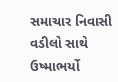સમાચાર નિવાસી વડીલો સાથે ઉષ્માભર્યો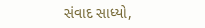સંવાદ સાધ્યો,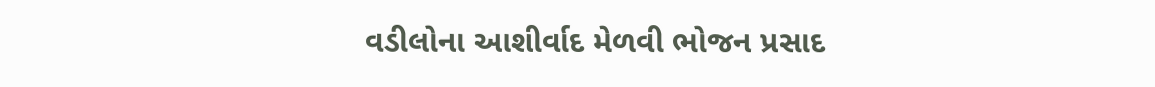વડીલોના આશીર્વાદ મેળવી ભોજન પ્રસાદ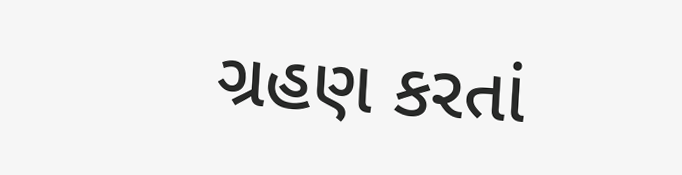ગ્રહણ કરતાં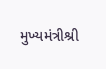મુખ્યમંત્રીશ્રી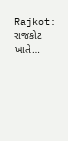Rajkot: રાજકોટ ખાતે…